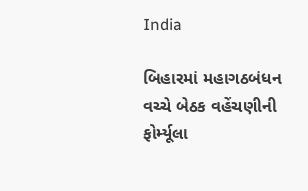India

બિહારમાં મહાગઠબંધન વચ્ચે બેઠક વહેંચણીની ફોર્મ્યૂલા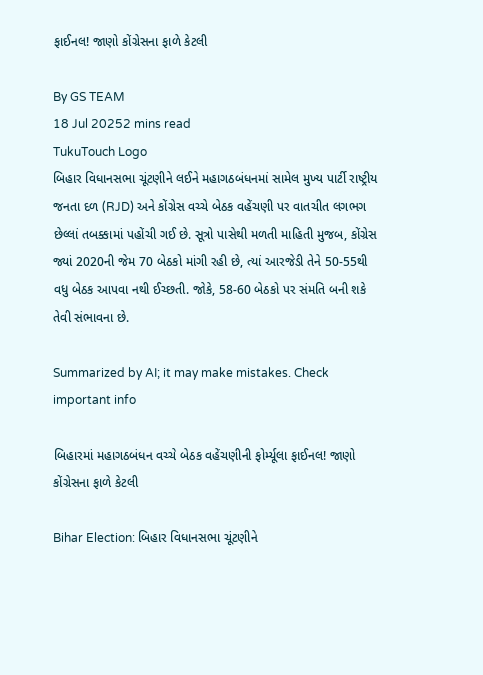ફાઈનલ! જાણો કોંગ્રેસના ફાળે કેટલી

By GS TEAM
18 Jul 20252 mins read
TukuTouch Logo
બિહાર વિધાનસભા ચૂંટણીને લઈને મહાગઠબંધનમાં સામેલ મુખ્ય પાર્ટી રાષ્ટ્રીય જનતા દળ (RJD) અને કોંગ્રેસ વચ્ચે બેઠક વહેંચણી પર વાતચીત લગભગ છેલ્લાં તબક્કામાં પહોંચી ગઈ છે. સૂત્રો પાસેથી મળતી માહિતી મુજબ, કોંગ્રેસ જ્યાં 2020ની જેમ 70 બેઠકો માંગી રહી છે, ત્યાં આરજેડી તેને 50-55થી વધુ બેઠક આપવા નથી ઈચ્છતી. જોકે, 58-60 બેઠકો પર સંમતિ બની શકે તેવી સંભાવના છે.

Summarized by AI; it may make mistakes. Check important info

બિહારમાં મહાગઠબંધન વચ્ચે બેઠક વહેંચણીની ફોર્મ્યૂલા ફાઈનલ! જાણો કોંગ્રેસના ફાળે કેટલી

Bihar Election: બિહાર વિધાનસભા ચૂંટણીને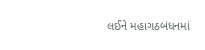લઈને મહાગઠબંધનમાં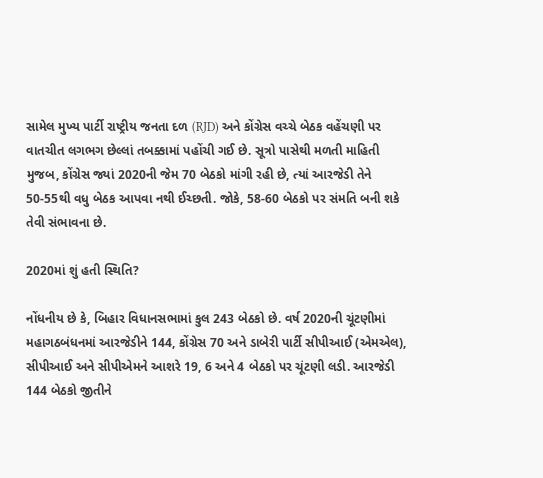સામેલ મુખ્ય પાર્ટી રાષ્ટ્રીય જનતા દળ (RJD) અને કોંગ્રેસ વચ્ચે બેઠક વહેંચણી પર વાતચીત લગભગ છેલ્લાં તબક્કામાં પહોંચી ગઈ છે. સૂત્રો પાસેથી મળતી માહિતી મુજબ, કોંગ્રેસ જ્યાં 2020ની જેમ 70 બેઠકો માંગી રહી છે, ત્યાં આરજેડી તેને 50-55થી વધુ બેઠક આપવા નથી ઈચ્છતી. જોકે, 58-60 બેઠકો પર સંમતિ બની શકે તેવી સંભાવના છે.

2020માં શું હતી સ્થિતિ?

નોંધનીય છે કે, બિહાર વિધાનસભામાં કુલ 243 બેઠકો છે. વર્ષ 2020ની ચૂંટણીમાં મહાગઠબંધનમાં આરજેડીને 144, કોંગ્રેસ 70 અને ડાબેરી પાર્ટી સીપીઆઈ (એમએલ), સીપીઆઈ અને સીપીએમને આશરે 19, 6 અને 4 બેઠકો પર ચૂંટણી લડી. આરજેડી 144 બેઠકો જીતીને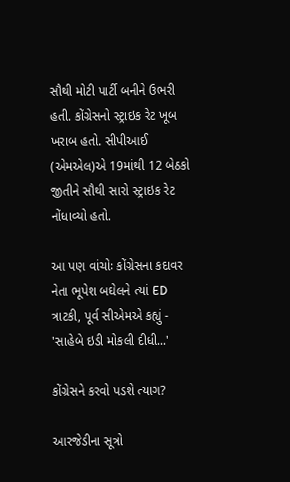સૌથી મોટી પાર્ટી બનીને ઉભરી હતી. કોંગ્રેસનો સ્ટ્રાઇક રેટ ખૂબ ખરાબ હતો. સીપીઆઈ (એમએલ)એ 19માંથી 12 બેઠકો જીતીને સૌથી સારો સ્ટ્રાઇક રેટ નોંધાવ્યો હતો.

આ પણ વાંચોઃ કોંગ્રેસના કદાવર નેતા ભૂપેશ બઘેલને ત્યાં ED ત્રાટકી, પૂર્વ સીએમએ કહ્યું - 'સાહેબે ઇડી મોકલી દીધી...'

કોંગ્રેસને કરવો પડશે ત્યાગ?

આરજેડીના સૂત્રો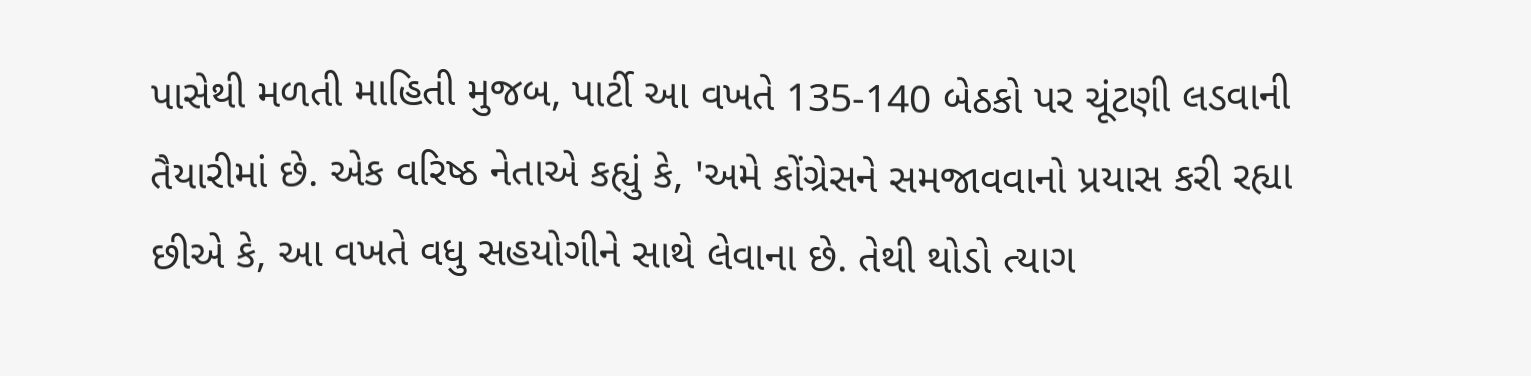પાસેથી મળતી માહિતી મુજબ, પાર્ટી આ વખતે 135-140 બેઠકો પર ચૂંટણી લડવાની તૈયારીમાં છે. એક વરિષ્ઠ નેતાએ કહ્યું કે, 'અમે કોંગ્રેસને સમજાવવાનો પ્રયાસ કરી રહ્યા છીએ કે, આ વખતે વધુ સહયોગીને સાથે લેવાના છે. તેથી થોડો ત્યાગ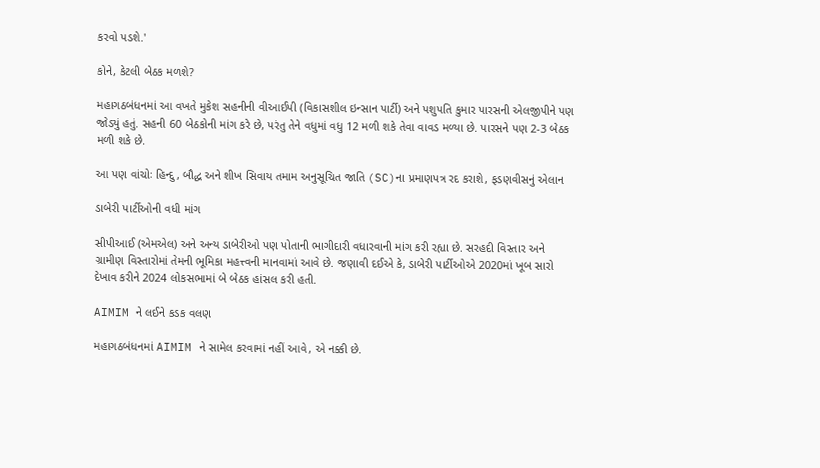કરવો પડશે.'

કોને, કેટલી બેઠક મળશે?

મહાગઠબંધનમાં આ વખતે મુકેશ સહનીની વીઆઈપી (વિકાસશીલ ઇન્સાન પાર્ટી) અને પશુપતિ કુમાર પારસની એલજીપીને પણ જોડ્યું હતું. સહની 60 બેઠકોની માંગ કરે છે, પરંતુ તેને વધુમાં વધુ 12 મળી શકે તેવા વાવડ મળ્યા છે. પારસને પણ 2-3 બેઠક મળી શકે છે.

આ પણ વાંચોઃ હિન્દુ, બૌદ્ધ અને શીખ સિવાય તમામ અનુસૂચિત જાતિ (SC)ના પ્રમાણપત્ર રદ કરાશે, ફડણવીસનું એલાન

ડાબેરી પાર્ટીઓની વધી માંગ

સીપીઆઈ (એમએલ) અને અન્ય ડાબેરીઓ પણ પોતાની ભાગીદારી વધારવાની માંગ કરી રહ્યા છે. સરહદી વિસ્તાર અને ગ્રામીણ વિસ્તારોમાં તેમની ભૂમિકા મહત્ત્વની માનવામાં આવે છે. જણાવી દઈએ કે, ડાબેરી પાર્ટીઓએ 2020માં ખૂબ સારો દેખાવ કરીને 2024 લોકસભામાં બે બેઠક હાંસલ કરી હતી.

AIMIM ને લઈને કડક વલણ

મહાગઠબંધનમાં AIMIM ને સામેલ કરવામાં નહીં આવે, એ નક્કી છે.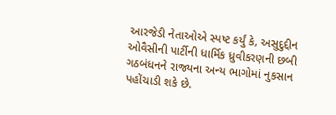આરજેડી નેતાઓએ સ્પષ્ટ કર્યું કે, અસુદુદ્દીન ઓવૈસીની પાર્ટીની ધાર્મિક ધ્રુવીકરણની છબી ગઠબંધનને રાજ્યના અન્ય ભાગોમાં નુકસાન પહોંચાડી શકે છે.